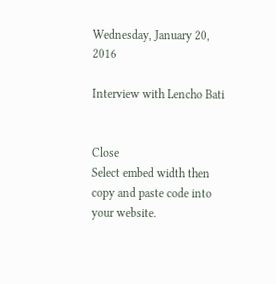Wednesday, January 20, 2016

Interview with Lencho Bati


Close
Select embed width then copy and paste code into your website.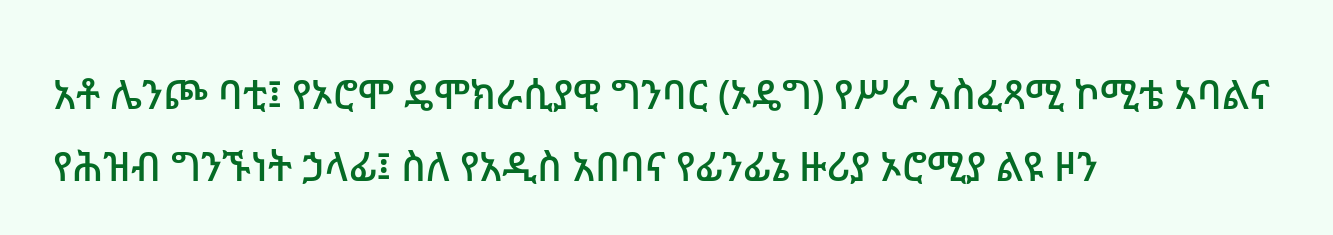አቶ ሌንጮ ባቲ፤ የኦሮሞ ዴሞክራሲያዊ ግንባር (ኦዴግ) የሥራ አስፈጻሚ ኮሚቴ አባልና የሕዝብ ግንኙነት ኃላፊ፤ ስለ የአዲስ አበባና የፊንፊኔ ዙሪያ ኦሮሚያ ልዩ ዞን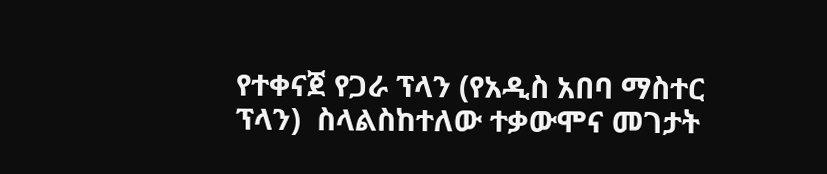የተቀናጀ የጋራ ፕላን (የአዲስ አበባ ማስተር ፕላን)  ስላልስከተለው ተቃውሞና መገታት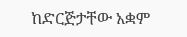ከድርጅታቸው አቋም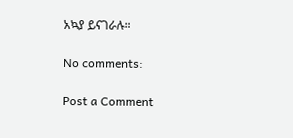አኳያ ይናገራሉ።

No comments:

Post a Comment